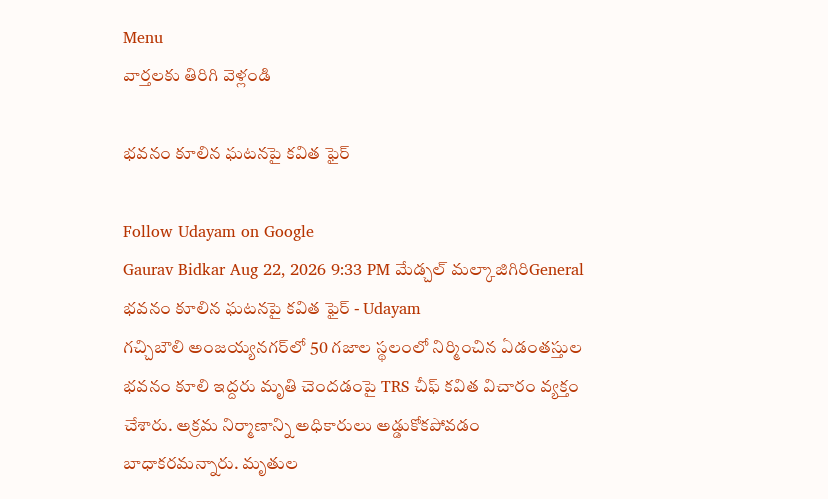Menu
వార్తలకు తిరిగి వెళ్లండి

భవనం కూలిన ఘటనపై కవిత ఫైర్

Follow Udayam on Google
Gaurav Bidkar Aug 22, 2026 9:33 PM మేడ్చల్ మల్కాజిగిరిGeneral
భవనం కూలిన ఘటనపై కవిత ఫైర్ - Udayam
గచ్చిబౌలి అంజయ్యనగర్‌లో 50 గజాల స్థలంలో నిర్మించిన ఏడంతస్తుల భవనం కూలి ఇద్దరు మృతి చెందడంపై TRS చీఫ్ కవిత విచారం వ్యక్తం చేశారు. అక్రమ నిర్మాణాన్ని అధికారులు అడ్డుకోకపోవడం బాధాకరమన్నారు. మృతుల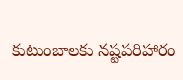కుటుంబాలకు నష్టపరిహారం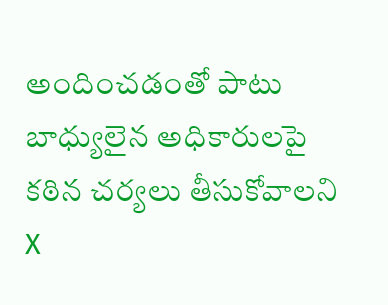అందించడంతో పాటు బాధ్యులైన అధికారులపై కఠిన చర్యలు తీసుకోవాలని X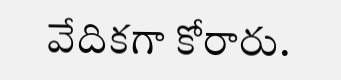వేదికగా కోరారు.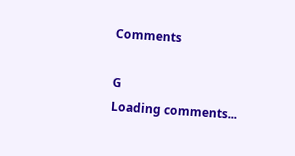Comments

G
Loading comments...